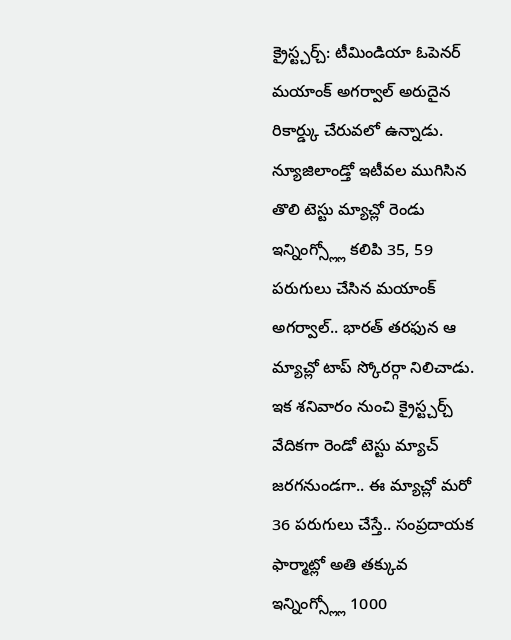క్రైస్ట్చర్చ్: టీమిండియా ఓపెనర్ మయాంక్ అగర్వాల్ అరుదైన రికార్డ్కు చేరువలో ఉన్నాడు. న్యూజిలాండ్తో ఇటీవల ముగిసిన తొలి టెస్టు మ్యాచ్లో రెండు ఇన్నింగ్స్ల్లో కలిపి 35, 59 పరుగులు చేసిన మయాంక్ అగర్వాల్.. భారత్ తరఫున ఆ మ్యాచ్లో టాప్ స్కోరర్గా నిలిచాడు. ఇక శనివారం నుంచి క్రైస్ట్చర్చ్ వేదికగా రెండో టెస్టు మ్యాచ్ జరగనుండగా.. ఈ మ్యాచ్లో మరో 36 పరుగులు చేస్తే.. సంప్రదాయక ఫార్మాట్లో అతి తక్కువ ఇన్నింగ్స్ల్లో 1000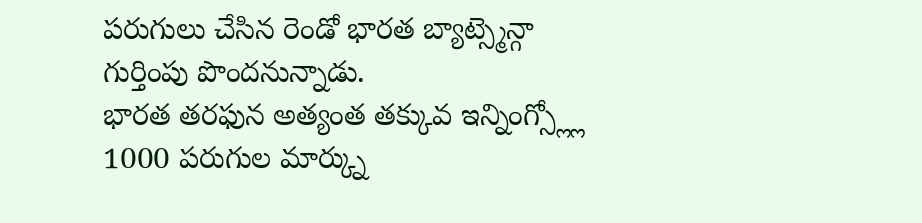పరుగులు చేసిన రెండో భారత బ్యాట్స్మెన్గా గుర్తింపు పొందనున్నాడు.
భారత తరఫున అత్యంత తక్కువ ఇన్నింగ్స్ల్లో 1000 పరుగుల మార్క్ను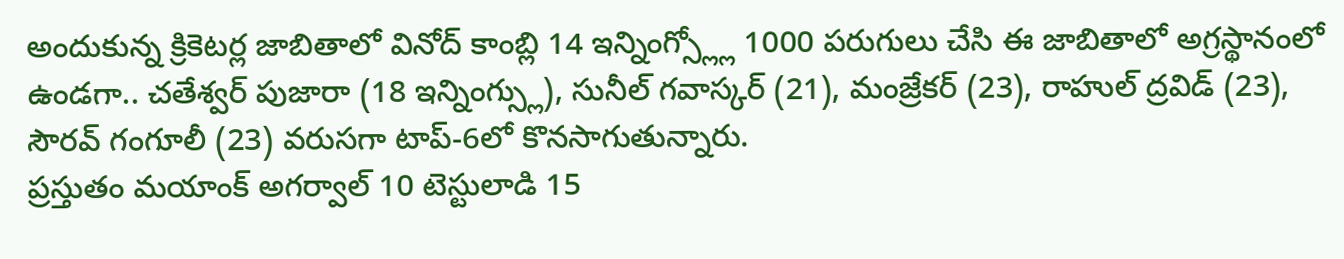అందుకున్న క్రికెటర్ల జాబితాలో వినోద్ కాంబ్లి 14 ఇన్నింగ్స్ల్లో 1000 పరుగులు చేసి ఈ జాబితాలో అగ్రస్థానంలో ఉండగా.. చతేశ్వర్ పుజారా (18 ఇన్నింగ్స్లు), సునీల్ గవాస్కర్ (21), మంజ్రేకర్ (23), రాహుల్ ద్రవిడ్ (23), సౌరవ్ గంగూలీ (23) వరుసగా టాప్-6లో కొనసాగుతున్నారు.
ప్రస్తుతం మయాంక్ అగర్వాల్ 10 టెస్టులాడి 15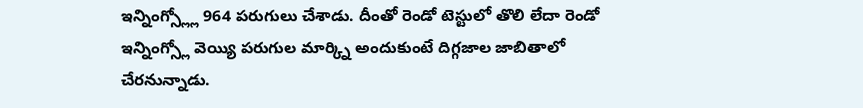ఇన్నింగ్స్ల్లో 964 పరుగులు చేశాడు. దీంతో రెండో టెస్టులో తొలి లేదా రెండో ఇన్నింగ్స్లో వెయ్యి పరుగుల మార్క్ని అందుకుంటే దిగ్గజాల జాబితాలో చేరనున్నాడు.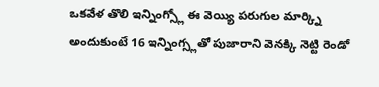ఒకవేళ తొలి ఇన్నింగ్స్లో ఈ వెయ్యి పరుగుల మార్క్ని అందుకుంటే 16 ఇన్నింగ్స్లతో పుజారాని వెనక్కి నెట్టి రెండో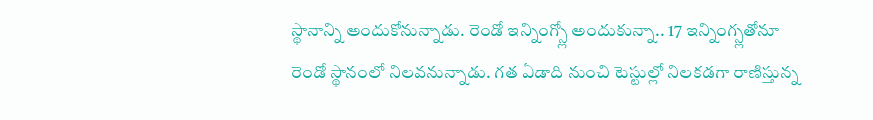స్థానాన్ని అందుకోనున్నాడు. రెండో ఇన్నింగ్స్లో అందుకున్నా.. 17 ఇన్నింగ్స్లతోనూ రెండో స్థానంలో నిలవనున్నాడు. గత ఏడాది నుంచి టెస్టుల్లో నిలకడగా రాణిస్తున్న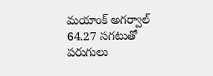మయాంక్ అగర్వాల్ 64.27 సగటుతో పరుగులు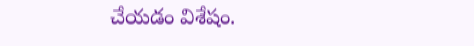చేయడం విశేషం.